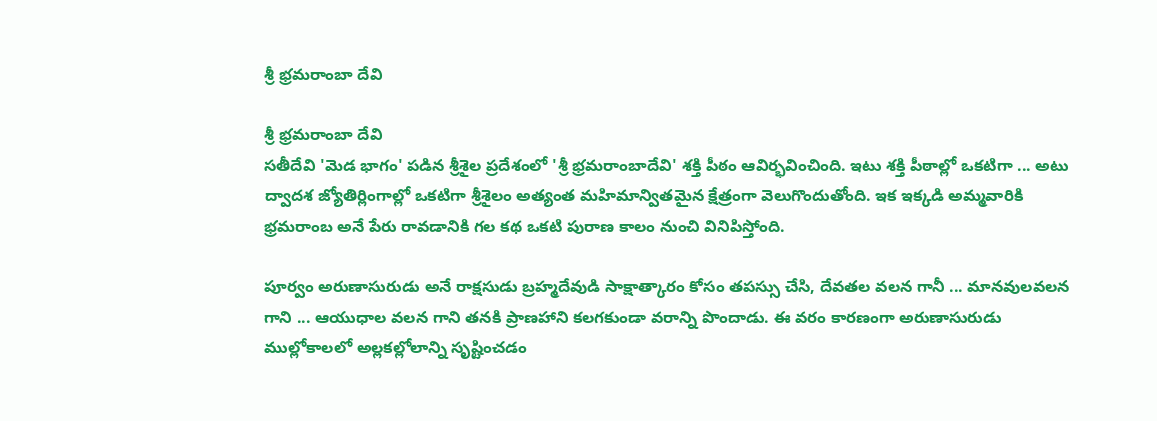శ్రీ భ్రమరాంబా దేవి

శ్రీ భ్రమరాంబా దేవి
సతీదేవి 'మెడ భాగం' పడిన శ్రీశైల ప్రదేశంలో 'శ్రీ భ్రమరాంబాదేవి' శక్తి పీఠం ఆవిర్భవించింది. ఇటు శక్తి పీఠాల్లో ఒకటిగా ... అటు ద్వాదశ జ్యోతిర్లింగాల్లో ఒకటిగా శ్రీశైలం అత్యంత మహిమాన్వితమైన క్షేత్రంగా వెలుగొందుతోంది. ఇక ఇక్కడి అమ్మవారికి భ్రమరాంబ అనే పేరు రావడానికి గల కథ ఒకటి పురాణ కాలం నుంచి వినిపిస్తోంది.

పూర్వం అరుణాసురుడు అనే రాక్షసుడు బ్రహ్మదేవుడి సాక్షాత్కారం కోసం తపస్సు చేసి, దేవతల వలన గానీ ... మానవులవలన గాని ... ఆయుధాల వలన గాని తనకి ప్రాణహాని కలగకుండా వరాన్ని పొందాడు. ఈ వరం కారణంగా అరుణాసురుడు ముల్లోకాలలో అల్లకల్లోలాన్ని సృష్టించడం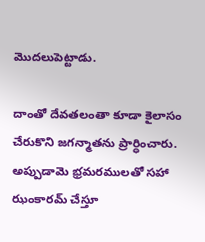మొదలుపెట్టాడు.

దాంతో దేవతలంతా కూడా కైలాసం చేరుకొని జగన్మాతను ప్రార్ధించారు. అప్పుడామె భ్రమరములతో సహా ఝంకారమ్ చేస్తూ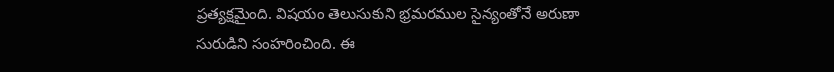ప్రత్యక్షమైంది. విషయం తెలుసుకుని భ్రమరముల సైన్యంతోనే అరుణా సురుడిని సంహరించింది. ఈ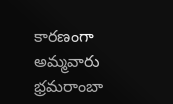కారణంగా అమ్మవారు భ్రమరాంబా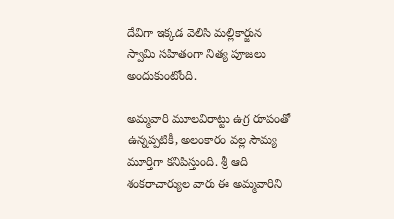దేవిగా ఇక్కడ వెలిసి మల్లికార్జున స్వామి సహితంగా నిత్య పూజలు అందుకుంటోంది.

అమ్మవారి మూలవిరాట్టు ఉగ్ర రూపంతో ఉన్నప్పటికీ, అలంకారం వల్ల సౌమ్య మూర్తిగా కనిపిస్తుంది. శ్రీ ఆది శంకరాచార్యుల వారు ఈ అమ్మవారిని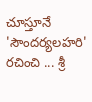చూస్తూనే 'సౌందర్యలహరి' రచించి ... శ్రీ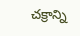చక్రాన్ని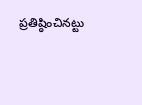ప్రతిష్ఠించినట్టు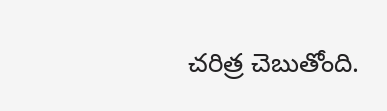చరిత్ర చెబుతోంది.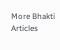More Bhakti Articles